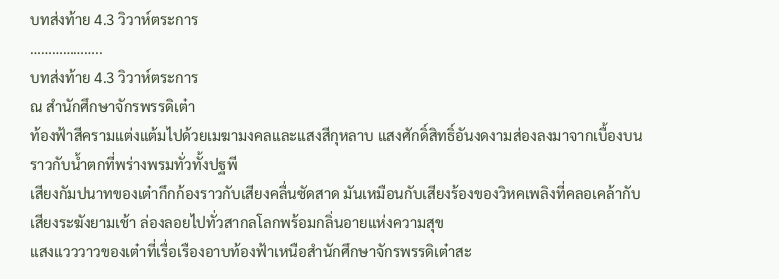บทส่งท้าย 4.3 วิวาห์ตระการ
………………..
บทส่งท้าย 4.3 วิวาห์ตระการ
ณ สำนักศึกษาจักรพรรดิเต๋า
ท้องฟ้าสีครามแต่งแต้มไปด้วยเมฆามงคลและแสงสีกุหลาบ แสงศักดิ์สิทธิ์อันงดงามส่องลงมาจากเบื้องบนราวกับน้ำตกที่พร่างพรมทั่วทั้งปฐพี
เสียงกัมปนาทของเต๋ากึกก้องราวกับเสียงคลื่นซัดสาด มันเหมือนกับเสียงร้องของวิหคเพลิงที่คลอเคล้ากับเสียงระฆังยามเช้า ล่องลอยไปทั่วสากลโลกพร้อมกลิ่นอายแห่งความสุข
แสงแวววาวของเต๋าที่เรื่อเรืองอาบท้องฟ้าเหนือสำนักศึกษาจักรพรรดิเต๋าสะ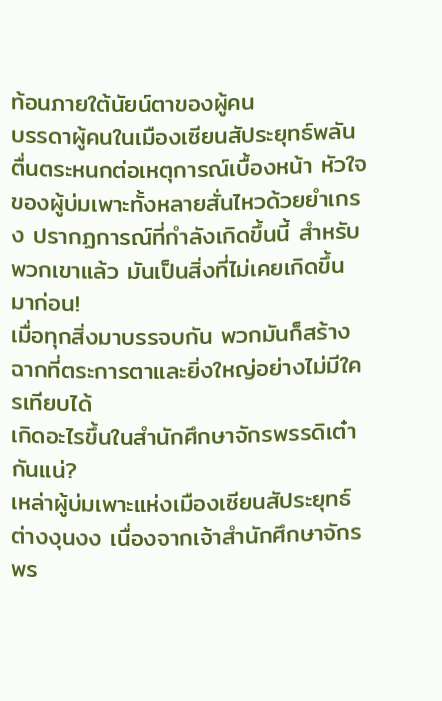ท้อนภายใต้นัยน์ตาของผู้คน
บรรดาผู้คนในเมืองเซียนสัประยุทธ์พลันตื่นตระหนกต่อเหตุการณ์เบื้องหน้า หัวใจของผู้บ่มเพาะทั้งหลายสั่นไหวด้วยยำเกรง ปรากฏการณ์ที่กำลังเกิดขึ้นนี้ สำหรับพวกเขาแล้ว มันเป็นสิ่งที่ไม่เคยเกิดขึ้นมาก่อน!
เมื่อทุกสิ่งมาบรรจบกัน พวกมันก็สร้างฉากที่ตระการตาและยิ่งใหญ่อย่างไม่มีใครเทียบได้
เกิดอะไรขึ้นในสำนักศึกษาจักรพรรดิเต๋ากันแน่?
เหล่าผู้บ่มเพาะแห่งเมืองเซียนสัประยุทธ์ต่างงุนงง เนื่องจากเจ้าสำนักศึกษาจักรพร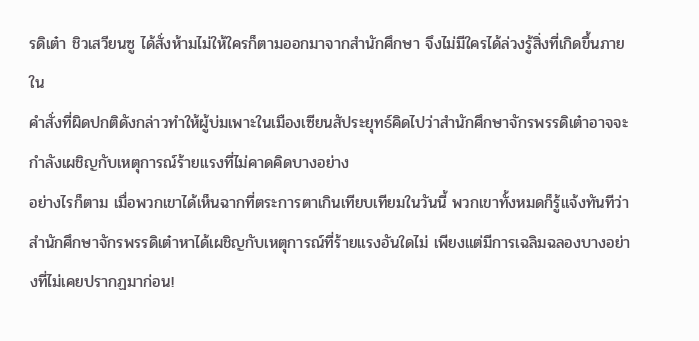รดิเต๋า ชิวเสวียนซู ได้สั่งห้ามไม่ให้ใครก็ตามออกมาจากสำนักศึกษา จึงไม่มีใครได้ล่วงรู้สิ่งที่เกิดขึ้นภายใน
คำสั่งที่ผิดปกติดังกล่าวทำให้ผู้บ่มเพาะในเมืองเซียนสัประยุทธ์คิดไปว่าสำนักศึกษาจักรพรรดิเต๋าอาจจะกำลังเผชิญกับเหตุการณ์ร้ายแรงที่ไม่คาดคิดบางอย่าง
อย่างไรก็ตาม เมื่อพวกเขาได้เห็นฉากที่ตระการตาเกินเทียบเทียมในวันนี้ พวกเขาทั้งหมดก็รู้แจ้งทันทีว่าสำนักศึกษาจักรพรรดิเต๋าหาได้เผชิญกับเหตุการณ์ที่ร้ายแรงอันใดไม่ เพียงแต่มีการเฉลิมฉลองบางอย่างที่ไม่เคยปรากฏมาก่อน!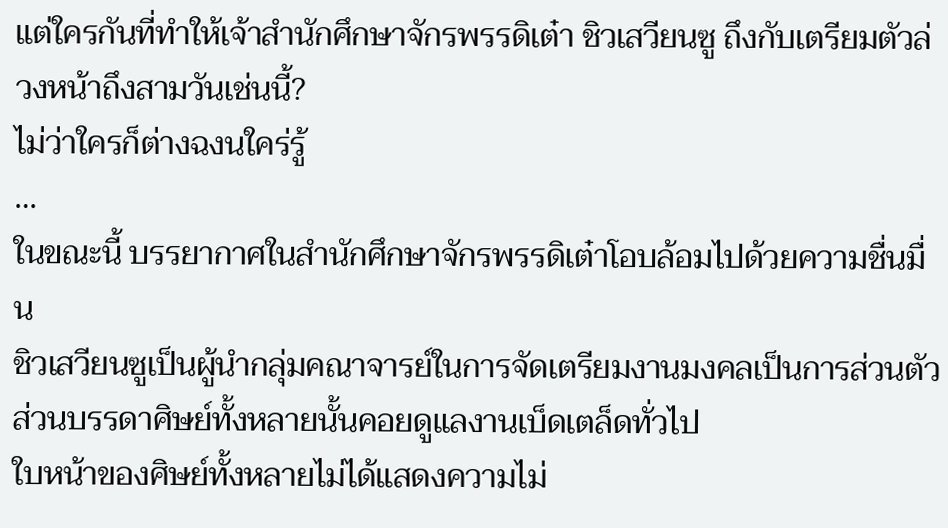แต่ใครกันที่ทำให้เจ้าสำนักศึกษาจักรพรรดิเต๋า ชิวเสวียนซู ถึงกับเตรียมตัวล่วงหน้าถึงสามวันเช่นนี้?
ไม่ว่าใครก็ต่างฉงนใคร่รู้
…
ในขณะนี้ บรรยากาศในสำนักศึกษาจักรพรรดิเต๋าโอบล้อมไปด้วยความชื่นมื่น
ชิวเสวียนซูเป็นผู้นำกลุ่มคณาจารย์ในการจัดเตรียมงานมงคลเป็นการส่วนตัว ส่วนบรรดาศิษย์ทั้งหลายนั้นคอยดูแลงานเบ็ดเตล็ดทั่วไป
ใบหน้าของศิษย์ทั้งหลายไม่ได้แสดงความไม่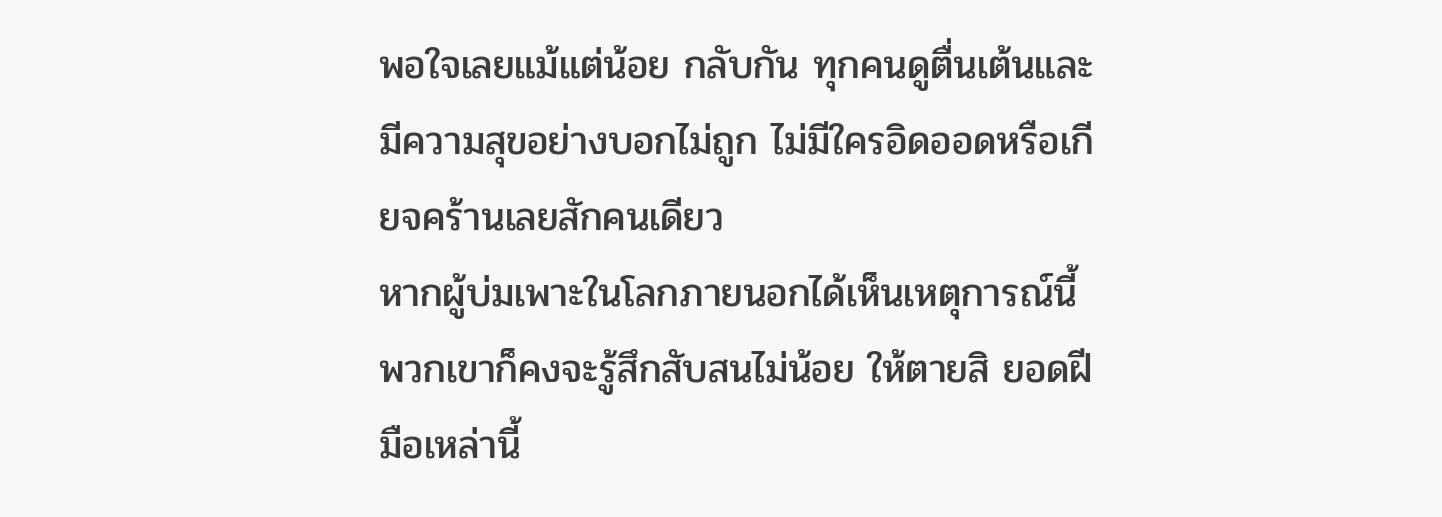พอใจเลยแม้แต่น้อย กลับกัน ทุกคนดูตื่นเต้นและมีความสุขอย่างบอกไม่ถูก ไม่มีใครอิดออดหรือเกียจคร้านเลยสักคนเดียว
หากผู้บ่มเพาะในโลกภายนอกได้เห็นเหตุการณ์นี้ พวกเขาก็คงจะรู้สึกสับสนไม่น้อย ให้ตายสิ ยอดฝีมือเหล่านี้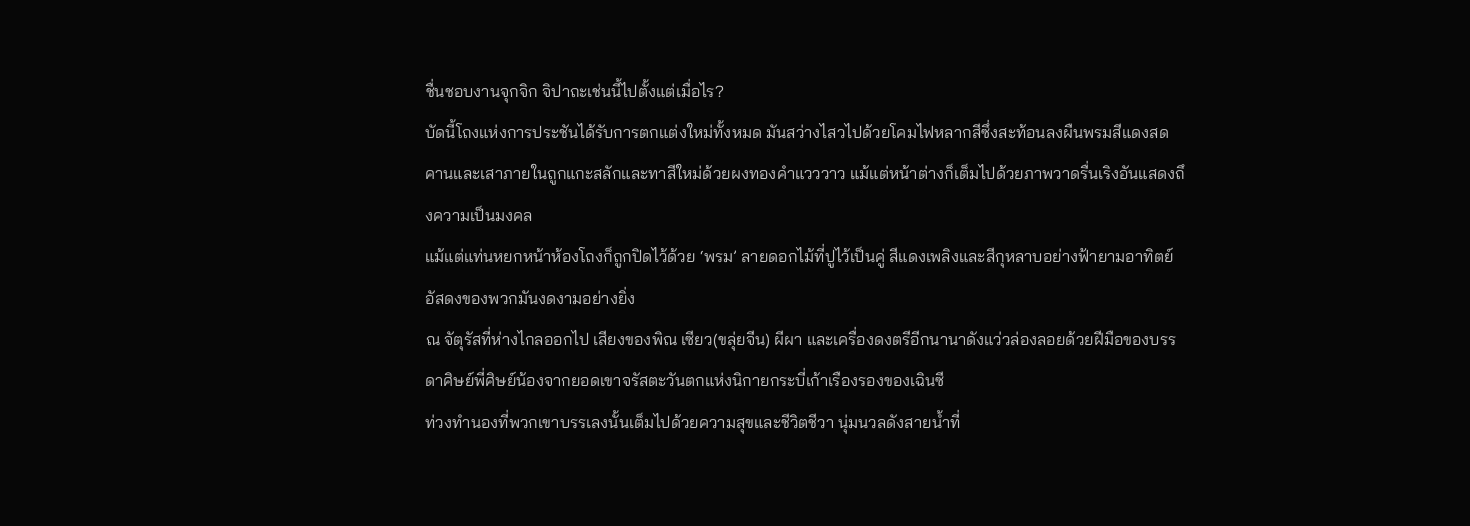ชื่นชอบงานจุกจิก จิปาถะเช่นนี้ไปตั้งแต่เมื่อไร?
บัดนี้โถงแห่งการประชันได้รับการตกแต่งใหม่ทั้งหมด มันสว่างไสวไปด้วยโคมไฟหลากสีซึ่งสะท้อนลงผืนพรมสีแดงสด คานและเสาภายในถูกแกะสลักและทาสีใหม่ด้วยผงทองคำแวววาว แม้แต่หน้าต่างก็เต็มไปด้วยภาพวาดรื่นเริงอันแสดงถึงความเป็นมงคล
แม้แต่แท่นหยกหน้าห้องโถงก็ถูกปิดไว้ด้วย ‘พรม’ ลายดอกไม้ที่ปูไว้เป็นคู่ สีแดงเพลิงและสีกุหลาบอย่างฟ้ายามอาทิตย์อัสดงของพวกมันงดงามอย่างยิ่ง
ณ จัตุรัสที่ห่างไกลออกไป เสียงของพิณ เซียว(ขลุ่ยจีน) ผีผา และเครื่องดงตรีอีกนานาดังแว่วล่องลอยด้วยฝีมือของบรรดาศิษย์พี่ศิษย์น้องจากยอดเขาจรัสตะวันตกแห่งนิกายกระบี่เก้าเรืองรองของเฉินซี
ท่วงทำนองที่พวกเขาบรรเลงนั้นเต็มไปด้วยความสุขและชีวิตชีวา นุ่มนวลดังสายน้ำที่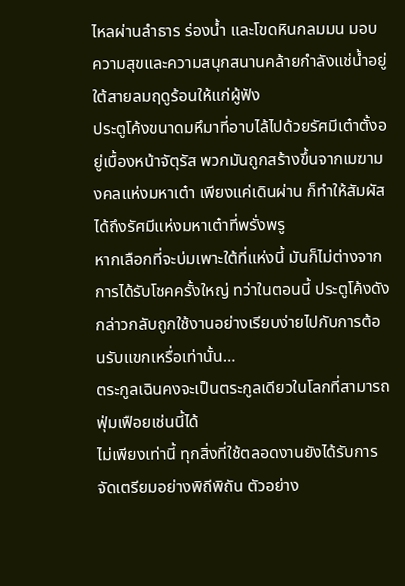ไหลผ่านลำธาร ร่องน้ำ และโขดหินกลมมน มอบความสุขและความสนุกสนานคล้ายกำลังแช่น้ำอยู่ใต้สายลมฤดูร้อนให้แก่ผู้ฟัง
ประตูโค้งขนาดมหึมาที่อาบไล้ไปด้วยรัศมีเต๋าตั้งอยู่เบื้องหน้าจัตุรัส พวกมันถูกสร้างขึ้นจากเมฆามงคลแห่งมหาเต๋า เพียงแค่เดินผ่าน ก็ทำให้สัมผัสได้ถึงรัศมีแห่งมหาเต๋าที่พรั่งพรู
หากเลือกที่จะบ่มเพาะใต้ที่แห่งนี้ มันก็ไม่ต่างจากการได้รับโชคครั้งใหญ่ ทว่าในตอนนี้ ประตูโค้งดังกล่าวกลับถูกใช้งานอย่างเรียบง่ายไปกับการต้อนรับแขกเหรื่อเท่านั้น…
ตระกูลเฉินคงจะเป็นตระกูลเดียวในโลกที่สามารถฟุ่มเฟือยเช่นนี้ได้
ไม่เพียงเท่านี้ ทุกสิ่งที่ใช้ตลอดงานยังได้รับการจัดเตรียมอย่างพิถีพิถัน ตัวอย่าง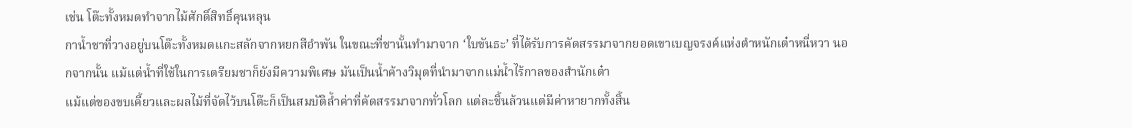เช่น โต๊ะทั้งหมดทำจากไม้ศักดิ์สิทธิ์คุนหลุน
กาน้ำชาที่วางอยู่บนโต๊ะทั้งหมดแกะสลักจากหยกสีอำพัน ในขณะที่ชานั้นทำมาจาก ‘ใบขันธะ’ ที่ได้รับการคัดสรรมาจากยอดเขาเบญจรงค์แห่งตำหนักเต๋าหนี่หวา นอกจากนั้น แม้แต่น้ำที่ใช้ในการเตรียมชาก็ยังมีความพิเศษ มันเป็นน้ำค้างวิมุตที่นำมาจากแม่น้ำไร้กาลของสำนักเต๋า
แม้แต่ของขบเคี้ยวและผลไม้ที่จัดไว้บนโต๊ะก็เป็นสมบัติล้ำค่าที่คัดสรรมาจากทั่วโลก แต่ละชิ้นล้วนแต่มีค่าหายากทั้งสิ้น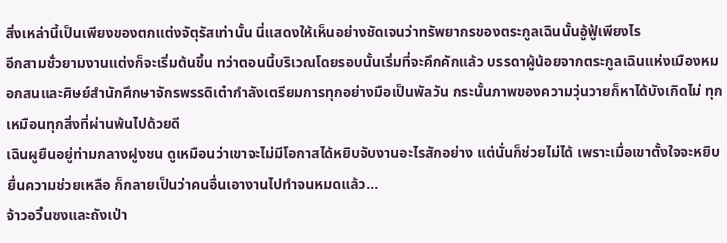สิ่งเหล่านี้เป็นเพียงของตกแต่งจัตุรัสเท่านั้น นี่แสดงให้เห็นอย่างชัดเจนว่าทรัพยากรของตระกูลเฉินนั้นอู้ฟู้เพียงไร
อีกสามชั่วยามงานแต่งก็จะเริ่มต้นขึ้น ทว่าตอนนี้บริเวณโดยรอบนั้นเริ่มที่จะคึกคักแล้ว บรรดาผู้น้อยจากตระกูลเฉินแห่งเมืองหมอกสนและศิษย์สำนักศึกษาจักรพรรดิเต๋ากำลังเตรียมการทุกอย่างมือเป็นพัลวัน กระนั้นภาพของความวุ่นวายก็หาได้บังเกิดไม่ ทุกเหมือนทุกสิ่งที่ผ่านพ้นไปด้วยดี
เฉินผูยืนอยู่ท่ามกลางฝูงชน ดูเหมือนว่าเขาจะไม่มีโอกาสได้หยิบจับงานอะไรสักอย่าง แต่นั่นก็ช่วยไม่ได้ เพราะเมื่อเขาตั้งใจจะหยิบยื่นความช่วยเหลือ ก็กลายเป็นว่าคนอื่นเอางานไปทำจนหมดแล้ว…
จ้าวอวิ๋นซงและถังเป่า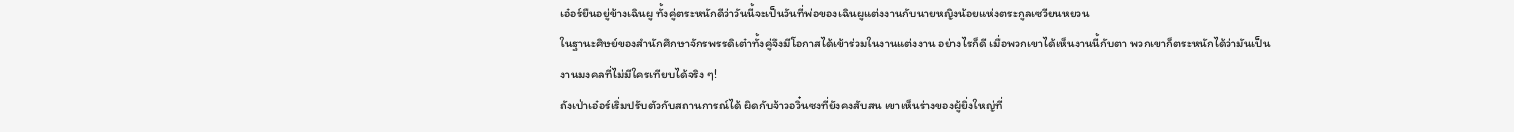เอ๋อร์ยืนอยู่ข้างเฉินผู ทั้งคู่ตระหนักดีว่าวันนี้จะเป็นวันที่พ่อของเฉินผูแต่งงานกับนายหญิงน้อยแห่งตระกูลเซวียนหยวน
ในฐานะศิษย์ของสำนักศึกษาจักรพรรดิเต๋าทั้งคู่จึงมีโอกาสได้เข้าร่วมในงานแต่งงาน อย่างไรก็ดี เมื่อพวกเขาได้เห็นงานนี้กับตา พวกเขาก็ตระหนักได้ว่ามันเป็นงานมงคลที่ไม่มีใครเทียบได้จริง ๆ!
ถังเป่าเอ๋อร์เริ่มปรับตัวกับสถานการณ์ได้ ผิดกับจ้าวอวิ๋นซงที่ยังคงสับสน เขาเห็นร่างของผู้ยิ่งใหญ่ที่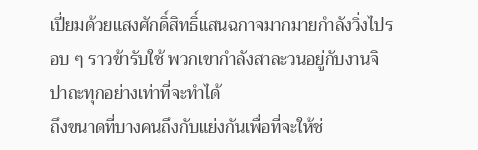เปี่ยมด้วยแสงศักดิ์สิทธิ์แสนฉกาจมากมายกำลังวิ่งไปรอบ ๆ ราวข้ารับใช้ พวกเขากำลังสาละวนอยู่กับงานจิปาถะทุกอย่างเท่าที่จะทำได้
ถึงขนาดที่บางคนถึงกับแย่งกันเพื่อที่จะให้ช่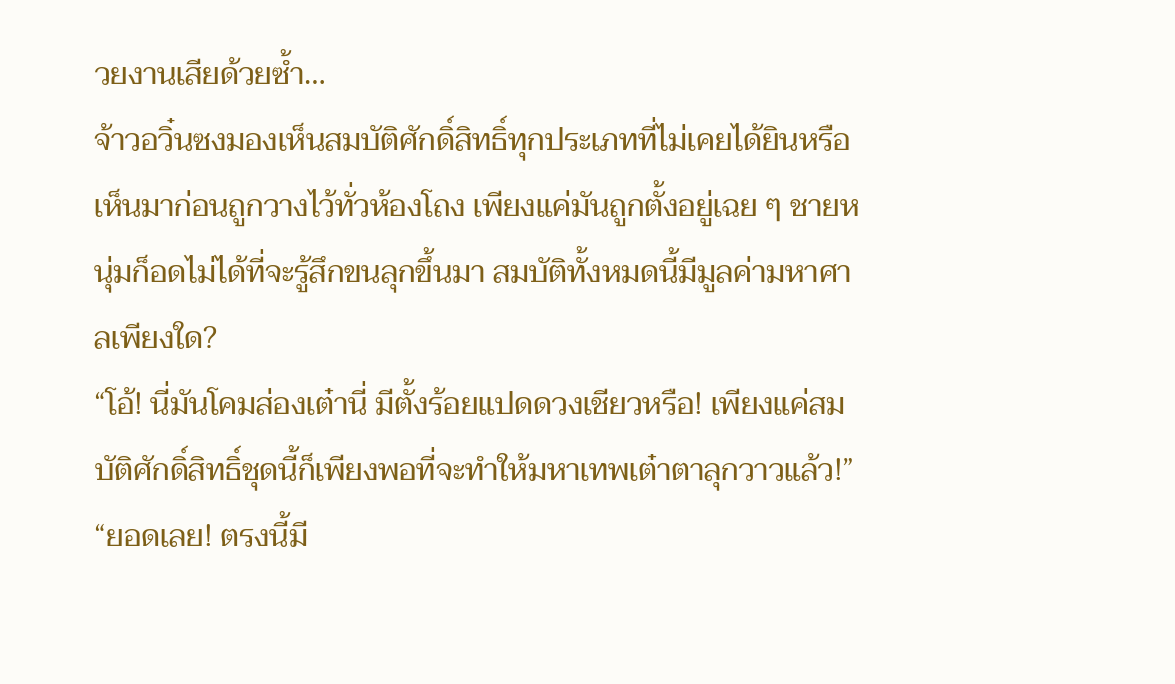วยงานเสียด้วยซ้ำ…
จ้าวอวิ๋นซงมองเห็นสมบัติศักดิ์สิทธิ์ทุกประเภทที่ไม่เคยได้ยินหรือเห็นมาก่อนถูกวางไว้ทั่วห้องโถง เพียงแค่มันถูกตั้งอยู่เฉย ๆ ชายหนุ่มก็อดไม่ได้ที่จะรู้สึกขนลุกขึ้นมา สมบัติทั้งหมดนี้มีมูลค่ามหาศาลเพียงใด?
“โอ้! นี่มันโคมส่องเต๋านี่ มีตั้งร้อยแปดดวงเชียวหรือ! เพียงแค่สมบัติศักดิ์สิทธิ์ชุดนี้ก็เพียงพอที่จะทำให้มหาเทพเต๋าตาลุกวาวแล้ว!”
“ยอดเลย! ตรงนี้มี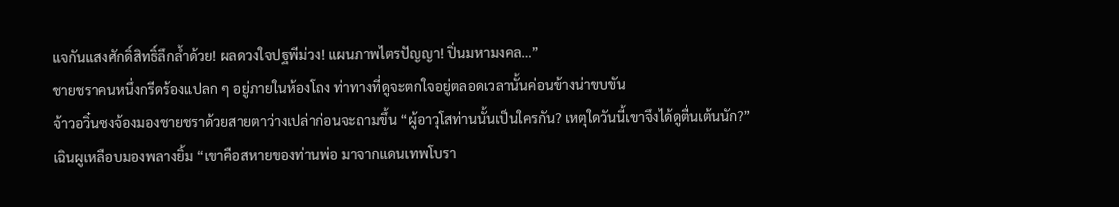แจกันแสงศักดิ์สิทธิ์ลึกล้ำด้วย! ผลดวงใจปฐพีม่วง! แผนภาพไตรปัญญา! ปิ่นมหามงคล…”
ชายชราคนหนึ่งกรีดร้องแปลก ๆ อยู่ภายในห้องโถง ท่าทางที่ดูจะตกใจอยู่ตลอดเวลานั้นค่อนข้างน่าขบขัน
จ้าวอวิ๋นซงจ้องมองชายชราด้วยสายตาว่างเปล่าก่อนจะถามขึ้น “ผู้อาวุโสท่านนั้นเป็นใครกัน? เหตุใดวันนี้เขาจึงได้ดูตื่นเต้นนัก?”
เฉินผูเหลือบมองพลางยิ้ม “เขาคือสหายของท่านพ่อ มาจากแดนเทพโบรา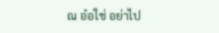ณ อ๋อใช่ อย่าไป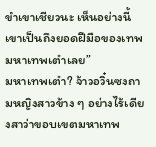ขำเขาเชียวนะ เห็นอย่างนี้ เขาเป็นถึงยอดฝีมือของเทพมหาเทพเต๋าเลย”
มหาเทพเต๋า? จ้าวอวิ๋นซงถามหญิงสาวข้าง ๆ อย่างไร้เดียงสาว่าขอบเขตมหาเทพ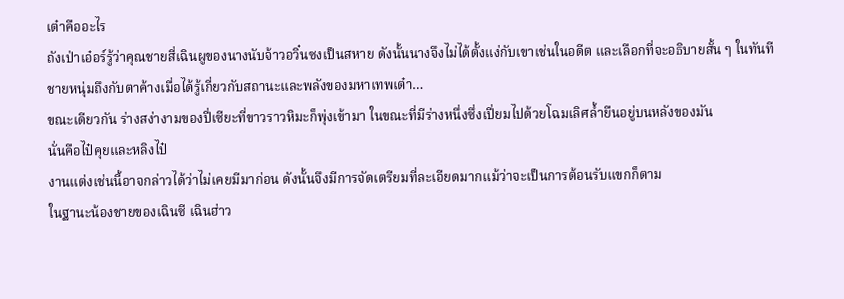เต๋าคืออะไร
ถังเป่าเอ๋อร์รู้ว่าคุณชายสี่เฉินผูของนางนับจ้าวอวิ๋นซงเป็นสหาย ดังนั้นนางจึงไม่ได้ตั้งแง่กับเขาเช่นในอดีต และเลือกที่จะอธิบายสั้น ๆ ในทันที
ชายหนุ่มถึงกับตาค้างเมื่อได้รู้เกี่ยวกับสถานะและพลังของมหาเทพเต๋า…
ขณะเดียวกัน ร่างสง่างามของปี่เซียะที่ขาวราวหิมะก็พุ่งเข้ามา ในขณะที่มีร่างหนึ่งซึ่งเปี่ยมไปด้วยโฉมเลิศล้ำยืนอยู่บนหลังของมัน
นั่นคือไป๋คุยและหลิงไป๋
งานแต่งเช่นนี้อาจกล่าวได้ว่าไม่เคยมีมาก่อน ดังนั้นจึงมีการจัดเตรียมที่ละเอียดมากแม้ว่าจะเป็นการต้อนรับแขกก็ตาม
ในฐานะน้องชายของเฉินซี เฉินฮ่าว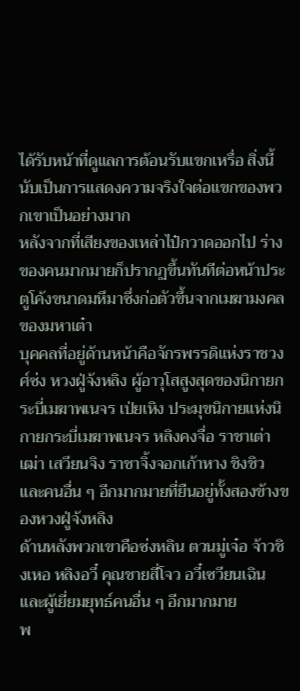ได้รับหน้าที่ดูแลการต้อนรับแขกเหรื่อ สิ่งนี้นับเป็นการแสดงความจริงใจต่อแขกของพวกเขาเป็นอย่างมาก
หลังจากที่เสียงของเหล่าไป๋กวาดออกไป ร่างของคนมากมายก็ปรากฏขึ้นทันทีต่อหน้าประตูโค้งขนาดมหึมาซึ่งก่อตัวขึ้นจากเมฆามงคลของมหาเต๋า
บุคคลที่อยู่ด้านหน้าคือจักรพรรดิแห่งราชวงศ์ซ่ง หวงฝู่จ้งหลิง ผู้อาวุโสสูงสุดของนิกายกระบี่เมฆาพเนจร เป่ยเหิง ประมุขนิกายแห่งนิกายกระบี่เมฆาพเนจร หลิงคงจื่อ ราชาเต่าเฒ่า เสวียนจิง ราชาจิ้งจอกเก้าหาง ชิงชิว และคนอื่น ๆ อีกมากมายที่ยืนอยู่ทั้งสองข้างของหวงฝู่จ้งหลิง
ด้านหลังพวกเขาคือซ่งหลิน ตวนมู่เจ๋อ จ้าวชิงเหอ หลิงอวี๋ คุณชายสี่โจว อวี๋เซวียนเฉิน และผู้เยี่ยมยุทธ์คนอื่น ๆ อีกมากมาย
พ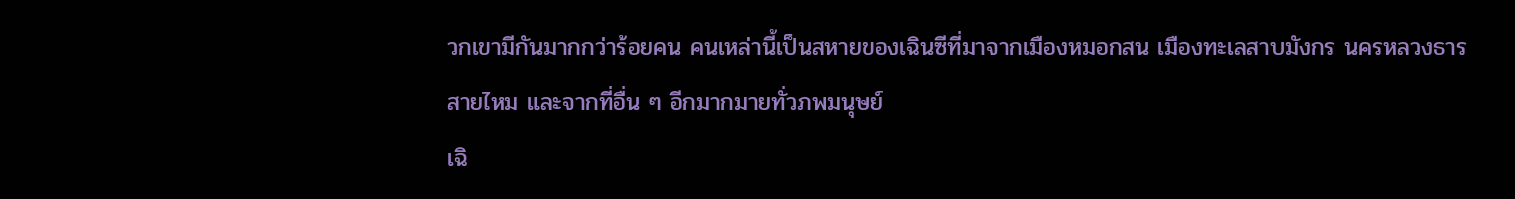วกเขามีกันมากกว่าร้อยคน คนเหล่านี้เป็นสหายของเฉินซีที่มาจากเมืองหมอกสน เมืองทะเลสาบมังกร นครหลวงธารสายไหม และจากที่อื่น ๆ อีกมากมายทั่วภพมนุษย์
เฉิ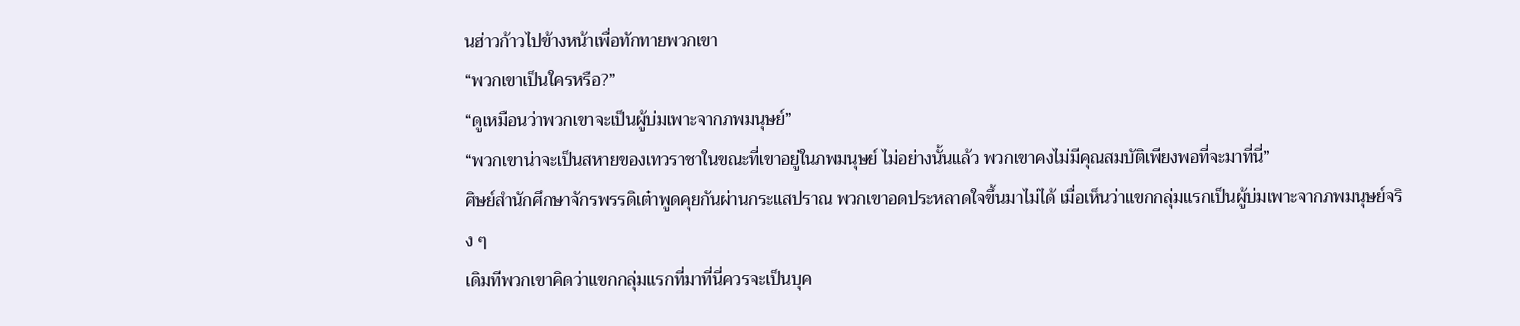นฮ่าวก้าวไปข้างหน้าเพื่อทักทายพวกเขา
“พวกเขาเป็นใครหรือ?”
“ดูเหมือนว่าพวกเขาจะเป็นผู้บ่มเพาะจากภพมนุษย์”
“พวกเขาน่าจะเป็นสหายของเทวราชาในขณะที่เขาอยู่ในภพมนุษย์ ไม่อย่างนั้นแล้ว พวกเขาคงไม่มีคุณสมบัติเพียงพอที่จะมาที่นี่”
ศิษย์สำนักศึกษาจักรพรรดิเต๋าพูดคุยกันผ่านกระแสปราณ พวกเขาอดประหลาดใจขึ้นมาไม่ได้ เมื่อเห็นว่าแขกกลุ่มแรกเป็นผู้บ่มเพาะจากภพมนุษย์จริง ๆ
เดิมทีพวกเขาคิดว่าแขกกลุ่มแรกที่มาที่นี่ควรจะเป็นบุค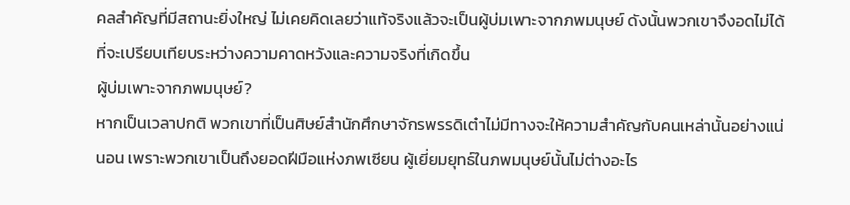คลสำคัญที่มีสถานะยิ่งใหญ่ ไม่เคยคิดเลยว่าแท้จริงแล้วจะเป็นผู้บ่มเพาะจากภพมนุษย์ ดังนั้นพวกเขาจึงอดไม่ได้ที่จะเปรียบเทียบระหว่างความคาดหวังและความจริงที่เกิดขึ้น
ผู้บ่มเพาะจากภพมนุษย์?
หากเป็นเวลาปกติ พวกเขาที่เป็นศิษย์สำนักศึกษาจักรพรรดิเต๋าไม่มีทางจะให้ความสำคัญกับคนเหล่านั้นอย่างแน่นอน เพราะพวกเขาเป็นถึงยอดฝีมือแห่งภพเซียน ผู้เยี่ยมยุทธ์ในภพมนุษย์นั้นไม่ต่างอะไร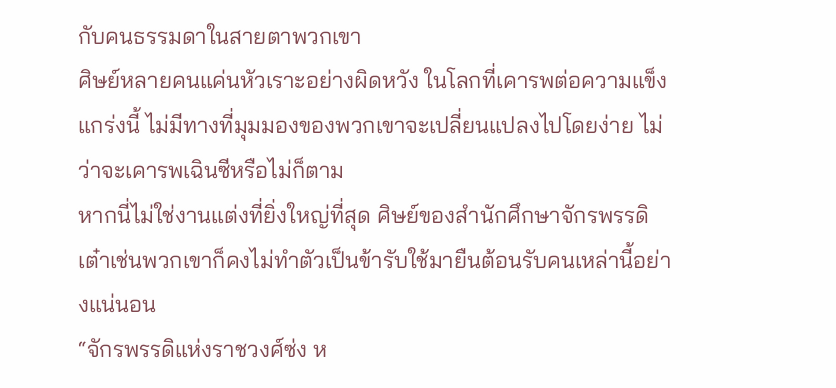กับคนธรรมดาในสายตาพวกเขา
ศิษย์หลายคนแค่นหัวเราะอย่างผิดหวัง ในโลกที่เคารพต่อความแข็งแกร่งนี้ ไม่มีทางที่มุมมองของพวกเขาจะเปลี่ยนแปลงไปโดยง่าย ไม่ว่าจะเคารพเฉินซีหรือไม่ก็ตาม
หากนี่ไม่ใช่งานแต่งที่ยิ่งใหญ่ที่สุด ศิษย์ของสำนักศึกษาจักรพรรดิเต๋าเช่นพวกเขาก็คงไม่ทำตัวเป็นข้ารับใช้มายืนต้อนรับคนเหล่านี้อย่างแน่นอน
“จักรพรรดิแห่งราชวงศ์ซ่ง ห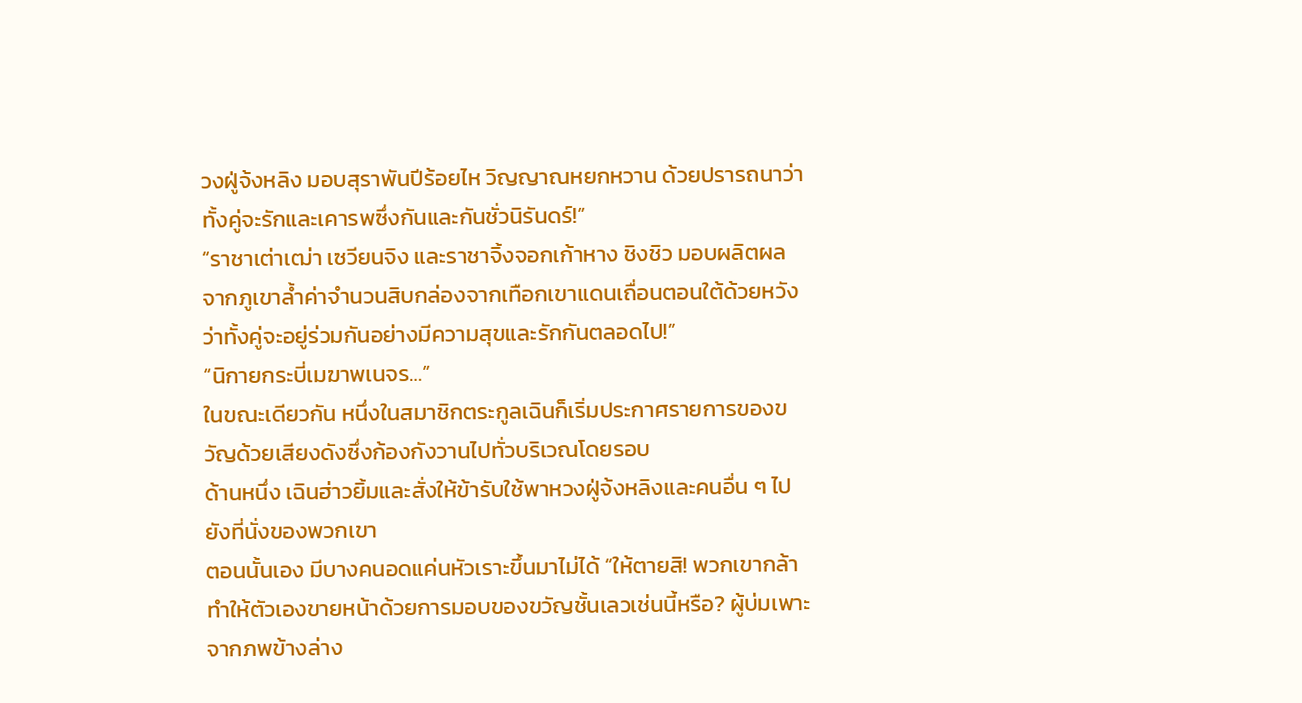วงฝู่จ้งหลิง มอบสุราพันปีร้อยไห วิญญาณหยกหวาน ด้วยปรารถนาว่าทั้งคู่จะรักและเคารพซึ่งกันและกันชั่วนิรันดร์!”
“ราชาเต่าเฒ่า เซวียนจิง และราชาจิ้งจอกเก้าหาง ชิงชิว มอบผลิตผลจากภูเขาล้ำค่าจำนวนสิบกล่องจากเทือกเขาแดนเถื่อนตอนใต้ด้วยหวังว่าทั้งคู่จะอยู่ร่วมกันอย่างมีความสุขและรักกันตลอดไป!”
“นิกายกระบี่เมฆาพเนจร…”
ในขณะเดียวกัน หนึ่งในสมาชิกตระกูลเฉินก็เริ่มประกาศรายการของขวัญด้วยเสียงดังซึ่งก้องกังวานไปทั่วบริเวณโดยรอบ
ด้านหนึ่ง เฉินฮ่าวยิ้มและสั่งให้ข้ารับใช้พาหวงฝู่จ้งหลิงและคนอื่น ๆ ไปยังที่นั่งของพวกเขา
ตอนนั้นเอง มีบางคนอดแค่นหัวเราะขึ้นมาไม่ได้ “ให้ตายสิ! พวกเขากล้าทำให้ตัวเองขายหน้าด้วยการมอบของขวัญชั้นเลวเช่นนี้หรือ? ผู้บ่มเพาะจากภพข้างล่าง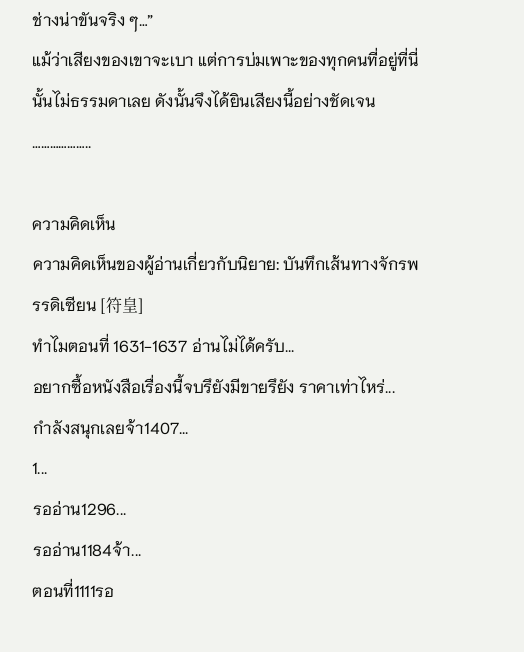ช่างน่าขันจริง ๆ…”
แม้ว่าเสียงของเขาจะเบา แต่การบ่มเพาะของทุกคนที่อยู่ที่นี่นั้นไม่ธรรมดาเลย ดังนั้นจึงได้ยินเสียงนี้อย่างชัดเจน
………………..

ความคิดเห็น
ความคิดเห็นของผู้อ่านเกี่ยวกับนิยาย: บันทึกเส้นทางจักรพรรดิเซียน [符皇]
ทำไมตอนที่ 1631-1637 อ่านไม่ได้ครับ...
อยากซื้อหนังสือเรื่องนี้จบรึยังมีขายรึยัง ราคาเท่าไหร่...
กำลังสนุกเลยจ้า1407...
1...
รออ่าน1296...
รออ่าน1184จ้า...
ตอนที่1111รอ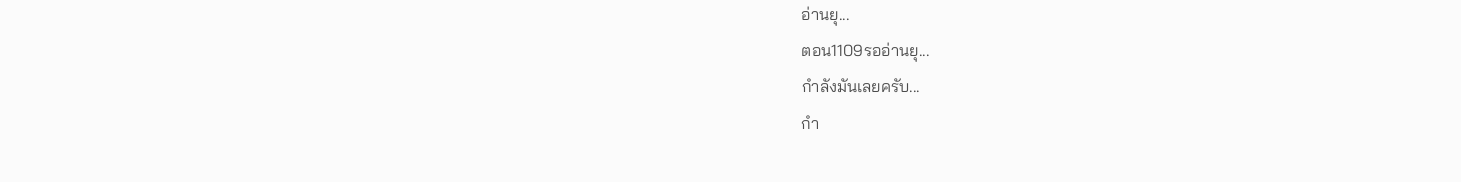อ่านยุ...
ตอน1109รออ่านยุ...
กำลังมันเลยครับ...
กำ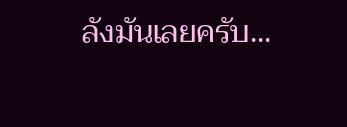ลังมันเลยครับ...